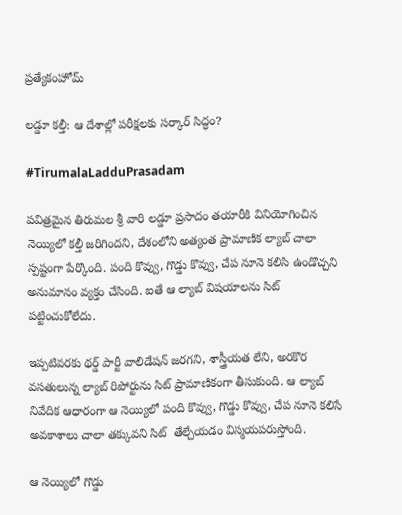ప్రత్యేకంహోమ్

లడ్డూ కల్తీ: ఆ దేశాల్లో పరీక్షలకు సర్కార్ సిద్ధం?

#TirumalaLadduPrasadam

పవిత్రమైన తిరుమల శ్రీ వారి లడ్డూ ప్రసాదం తయారీకి వినియోగించిన నెయ్యిలో కల్తీ జరిగిందని, దేశంలోని అత్యంత ప్రామాణిక ల్యాబ్ చాలా స్పష్టంగా పేర్కొంది. పంది కొవ్వు, గొడ్డు కొవ్వు, చేప నూనె కలిసి ఉండొచ్చని అనుమానం వ్యక్తం చేసింది. ఐతే ఆ ల్యాబ్ విషయాలను సిట్‌ పట్టించుకోలేదు.

ఇప్పటివరకు థర్డ్ పార్టీ వాలిడేషన్ జరగని, శాస్త్రీయత లేని, అరకొర వసతులున్న ల్యాబ్ రిపోర్టును సిట్ ప్రామాణికంగా తీసుకుంది. ఆ ల్యాబ్‌ నివేదిక ఆధారంగా ఆ నెయ్యిలో పంది కొవ్వు, గొడ్డు కొవ్వు, చేప నూనె కలిసే అవకాశాలు చాలా తక్కువని సిట్  తేల్చేయడం విస్మయపరుస్తోంది.

ఆ నెయ్యిలో గొడ్డు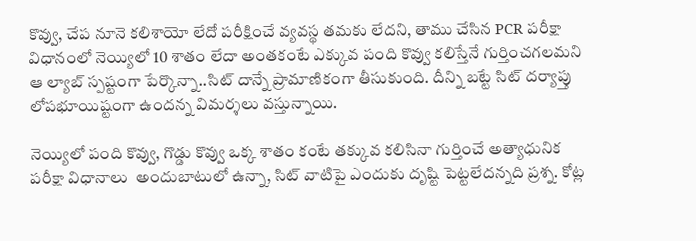కొవ్వు, చేప నూనె కలిశాయో లేదో పరీక్షించే వ్యవస్థ తమకు లేదని, తాము చేసిన PCR పరీక్షా విధానంలో నెయ్యిలో 10 శాతం లేదా అంతకంటే ఎక్కువ పంది కొవ్వు కలిస్తేనే గుర్తించగలమని ఆ ల్యాబ్‌ స్పష్టంగా పేర్కొన్నా..సిట్‌ దాన్నే ప్రామాణికంగా తీసుకుంది. దీన్ని బట్టే సిట్‌ దర్యాప్తు లోపభూయిష్టంగా ఉందన్న విమర్శలు వస్తున్నాయి.

నెయ్యిలో పంది కొవ్వు, గొడ్డు కొవ్వు ఒక్క శాతం కంటే తక్కువ కలిసినా గుర్తించే అత్యాధునిక పరీక్షా విధానాలు  అందుబాటులో ఉన్నా, సిట్‌ వాటిపై ఎందుకు దృష్టి పెట్టలేదన్నది ప్రశ్న. కోట్ల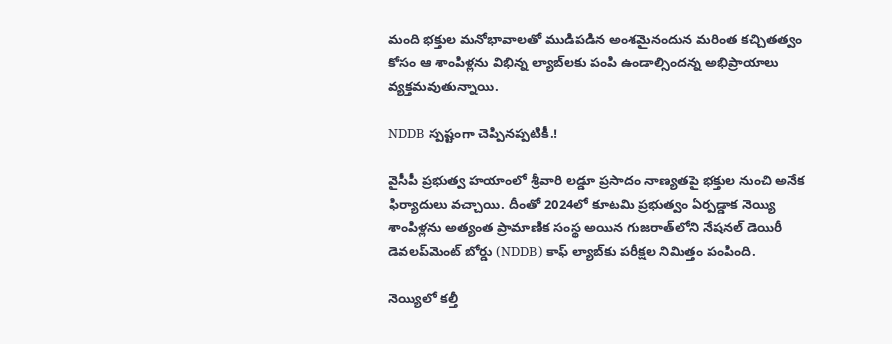మంది భక్తుల మనోభావాలతో ముడిపడిన అంశమైనందున మరింత కచ్చితత్వం కోసం ఆ శాంపిళ్లను విభిన్న ల్యాబ్‌లకు పంపి ఉండాల్సిందన్న అభిప్రాయాలు వ్యక్తమవుతున్నాయి.

NDDB స్పష్టంగా చెప్పినప్పటికీ.!

వైసీపీ ప్రభుత్వ హయాంలో శ్రీవారి లడ్డూ ప్రసాదం నాణ్యతపై భక్తుల నుంచి అనేక ఫిర్యాదులు వచ్చాయి. దీంతో 2024లో కూటమి ప్రభుత్వం ఏర్పడ్డాక నెయ్యి శాంపిళ్లను అత్యంత ప్రామాణిక సంస్థ అయిన గుజరాత్‌లోని నేషనల్‌ డెయిరీ డెవలప్‌మెంట్‌ బోర్డు (NDDB) కాఫ్‌ ల్యాబ్‌కు పరీక్షల నిమిత్తం పంపింది.

నెయ్యిలో కల్తీ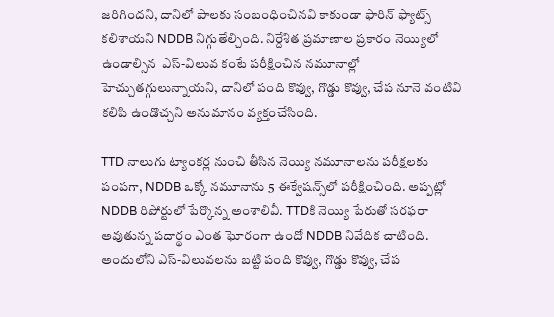జరిగిందని, దానిలో పాలకు సంబంధించినవి కాకుండా ఫారిన్‌ ఫ్యాట్స్‌ కలిశాయని NDDB నిగ్గుతేల్చింది. నిర్దేశిత ప్రమాణాల ప్రకారం నెయ్యిలో ఉండాల్సిన  ఎస్‌-విలువ కంటే పరీక్షించిన నమూనాల్లో హెచ్చుతగ్గులున్నాయని, దానిలో పంది కొవ్వు, గొడ్డు కొవ్వు, చేప నూనె వంటివి కలిపి ఉండొచ్చని అనుమానం వ్యక్తంచేసింది.

TTD నాలుగు ట్యాంకర్ల నుంచి తీసిన నెయ్యి నమూనాలను పరీక్షలకు పంపగా, NDDB ఒక్కో నమూనాను 5 ఈక్వేషన్స్‌లో పరీక్షించింది. అప్పట్లో NDDB రిపోర్టులో పేర్కొన్న అంశాలివీ. TTDకి నెయ్యి పేరుతో సరఫరా అవుతున్న పదార్థం ఎంత ఘోరంగా ఉందో NDDB నివేదిక చాటింది. అందులోని ఎస్‌-విలువలను బట్టి పంది కొవ్వు, గొడ్డు కొవ్వు, చేప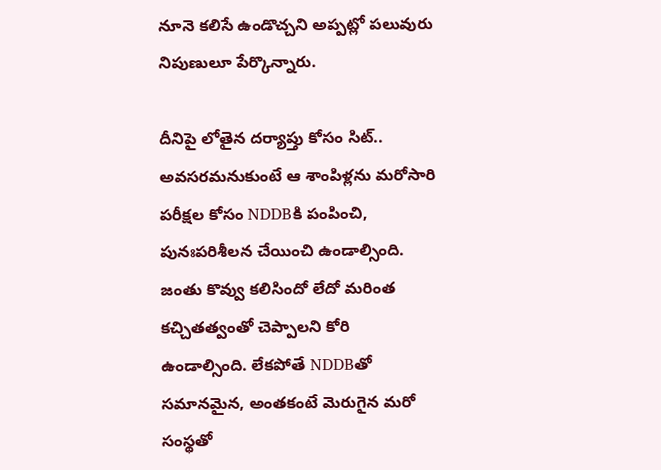నూనె కలిసే ఉండొచ్చని అప్పట్లో పలువురు నిపుణులూ పేర్కొన్నారు.

దీనిపై లోతైన దర్యాప్తు కోసం సిట్‌.. అవసరమనుకుంటే ఆ శాంపిళ్లను మరోసారి పరీక్షల కోసం NDDBకి పంపించి, పునఃపరిశీలన చేయించి ఉండాల్సింది. జంతు కొవ్వు కలిసిందో లేదో మరింత కచ్చితత్వంతో చెప్పాలని కోరి ఉండాల్సింది. లేకపోతే NDDBతో సమానమైన, అంతకంటే మెరుగైన మరో సంస్థతో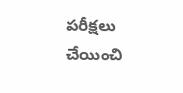పరీక్షలు చేయించి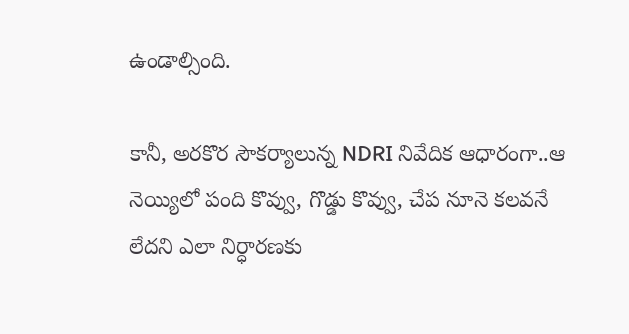ఉండాల్సింది.

కానీ, అరకొర సౌకర్యాలున్న NDRI నివేదిక ఆధారంగా..ఆ నెయ్యిలో పంది కొవ్వు, గొడ్డు కొవ్వు, చేప నూనె కలవనే లేదని ఎలా నిర్ధారణకు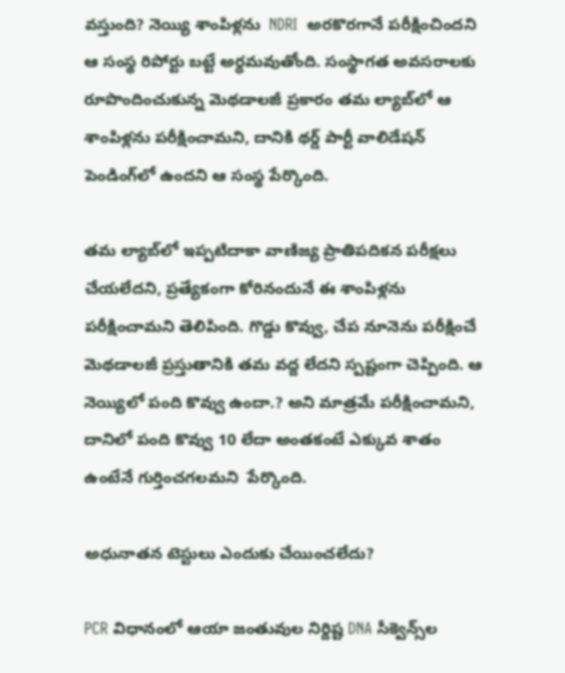వస్తుంది? నెయ్యి శాంపిళ్లను  NDRI  అరకొరగానే పరీక్షించిందని ఆ సంస్థ రిపోర్టు బట్టే అర్ధమవుతోంది. సంస్థాగత అవసరాలకు రూపొందించుకున్న మెథడాలజీ ప్రకారం తమ ల్యాబ్‌లో ఆ శాంపిళ్లను పరీక్షించామని, దానికి థర్డ్‌ పార్టీ వాలిడేషన్‌ పెండింగ్‌లో ఉందని ఆ సంస్థ పేర్కొంది.

తమ ల్యాబ్‌లో ఇప్పటిదాకా వాణిజ్య ప్రాతిపదికన పరీక్షలు చేయలేదని, ప్రత్యేకంగా కోరినందునే ఈ శాంపిళ్లను పరీక్షించామని తెలిపింది. గొడ్డు కొవ్వు, చేప నూనెను పరీక్షించే మెథడాలజీ ప్రస్తుతానికి తమ వద్ద లేదని స్పష్టంగా చెప్పింది. ఆ నెయ్యిలో పంది కొవ్వు ఉందా.? అని మాత్రమే పరీక్షించామని, దానిలో పంది కొవ్వు 10 లేదా అంతకంటే ఎక్కువ శాతం ఉంటేనే గుర్తించగలమని  పేర్కొంది.

అధునాతన టెస్టులు ఎందుకు చేయించలేదు?

PCR విధానంలో ఆయా జంతువుల నిర్దిష్ట DNA సీక్వెన్స్‌ల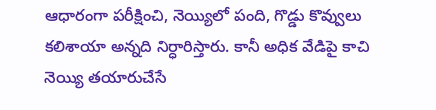ఆధారంగా పరీక్షించి, నెయ్యిలో పంది, గొడ్డు కొవ్వులు కలిశాయా అన్నది నిర్ధారిస్తారు. కానీ అధిక వేడిపై కాచి నెయ్యి తయారుచేసే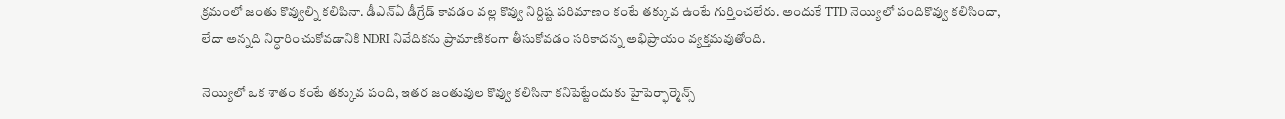క్రమంలో జంతు కొవ్వుల్ని కలిపినా. డీఎన్‌ఏ డీగ్రేడ్‌ కావడం వల్ల కొవ్వు నిర్దిష్ట పరిమాణం కంటే తక్కువ ఉంటే గుర్తించలేరు. అందుకే TTD నెయ్యిలో పందికొవ్వు కలిసిందా, లేదా అన్నది నిర్ధారించుకోవడానికి NDRI నివేదికను ప్రామాణికంగా తీసుకోవడం సరికాదన్న అభిప్రాయం వ్యక్తమవుతోంది.

నెయ్యిలో ఒక శాతం కంటే తక్కువ పంది, ఇతర జంతువుల కొవ్వు కలిసినా కనిపెట్టేందుకు హైపెర్ఫార్మెన్స్‌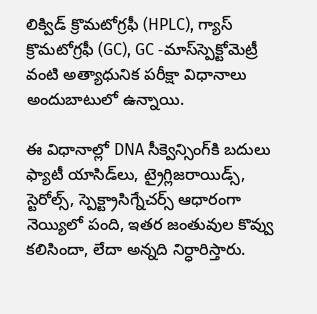లిక్విడ్‌ క్రొమటోగ్రఫీ (HPLC), గ్యాస్‌ క్రొమటోగ్రఫీ (GC), GC -మాస్‌స్పెక్టోమెట్రీ వంటి అత్యాధునిక పరీక్షా విధానాలు అందుబాటులో ఉన్నాయి.

ఈ విధానాల్లో DNA సీక్వెన్సింగ్‌కి బదులు ఫ్యాటీ యాసిడ్‌లు, ట్రైగ్లిజరాయిడ్స్, స్టెరోల్స్, స్పెక్ట్రాసిగ్నేచర్స్‌ ఆధారంగా నెయ్యిలో పంది, ఇతర జంతువుల కొవ్వు కలిసిందా, లేదా అన్నది నిర్ధారిస్తారు.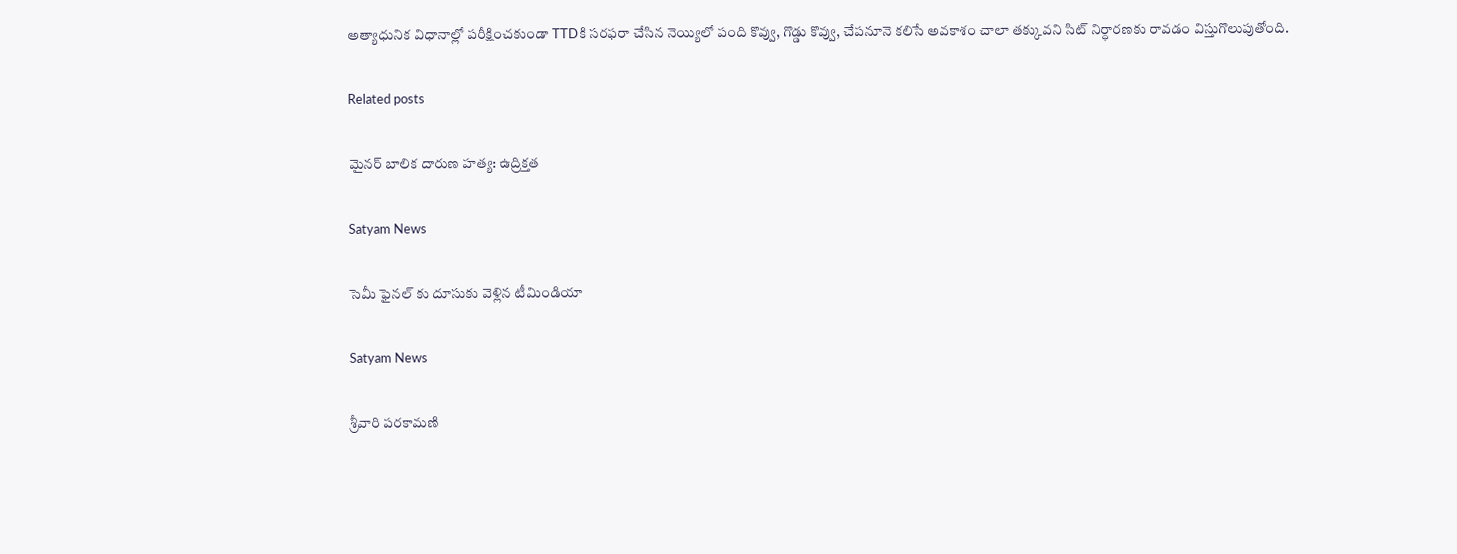అత్యాధునిక విధానాల్లో పరీక్షించకుండా TTDకి సరఫరా చేసిన నెయ్యిలో పంది కొవ్వు, గొడ్డు కొవ్వు, చేపనూనె కలిసే అవకాశం చాలా తక్కువని సిట్‌ నిర్ధారణకు రావడం విస్తుగొలుపుతోంది.

Related posts

మైనర్ బాలిక దారుణ హత్య: ఉద్రిక్తత

Satyam News

సెమీ ఫైనల్ కు దూసుకు వెళ్లిన టీమిండియా

Satyam News

శ్రీవారి పరకామణి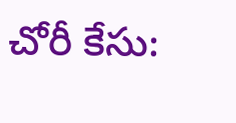చోరీ కేసు: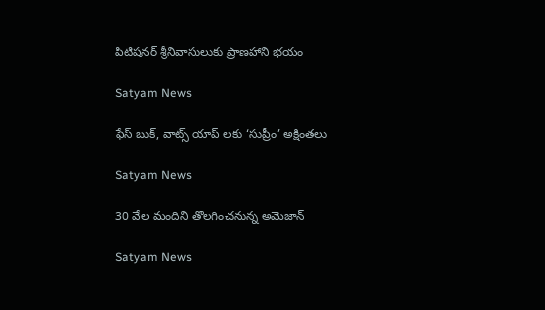పిటిషనర్ శ్రీనివాసులుకు ప్రాణహాని భయం

Satyam News

ఫేస్ బుక్, వాట్స్ యాప్ లకు ‘సుప్రీం’ అక్షింతలు

Satyam News

30 వేల మందిని తొలగించనున్న అమెజాన్

Satyam News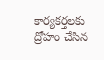కార్యకర్తలకు ద్రోహం చేసిన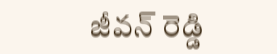జీవన్ రెడ్డి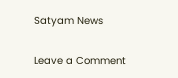Satyam News

Leave a Comment